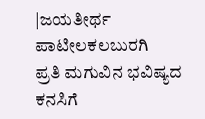|ಜಯತೀರ್ಥ ಪಾಟೀಲಕಲಬುರಗಿ
ಪ್ರತಿ ಮಗುವಿನ ಭವಿಷ್ಯದ ಕನಸಿಗೆ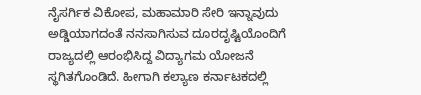ನೈಸರ್ಗಿಕ ವಿಕೋಪ, ಮಹಾಮಾರಿ ಸೇರಿ ಇನ್ನಾವುದು ಅಡ್ಡಿಯಾಗದಂತೆ ನನಸಾಗಿಸುವ ದೂರದೃಷ್ಟಿಯೊಂದಿಗೆ ರಾಜ್ಯದಲ್ಲಿ ಆರಂಭಿಸಿದ್ದ ವಿದ್ಯಾಗಮ ಯೋಜನೆ ಸ್ಥಗಿತಗೊಂಡಿದೆ. ಹೀಗಾಗಿ ಕಲ್ಯಾಣ ಕರ್ನಾಟಕದಲ್ಲಿ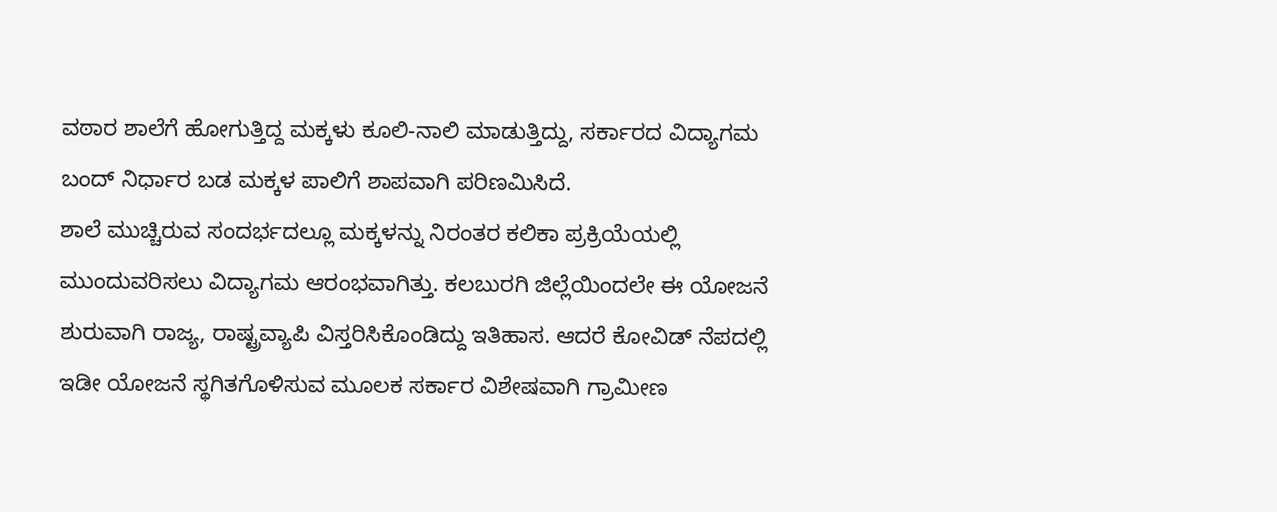ವಠಾರ ಶಾಲೆಗೆ ಹೋಗುತ್ತಿದ್ದ ಮಕ್ಕಳು ಕೂಲಿ-ನಾಲಿ ಮಾಡುತ್ತಿದ್ದು, ಸರ್ಕಾರದ ವಿದ್ಯಾಗಮ ಬಂದ್ ನಿರ್ಧಾರ ಬಡ ಮಕ್ಕಳ ಪಾಲಿಗೆ ಶಾಪವಾಗಿ ಪರಿಣಮಿಸಿದೆ.
ಶಾಲೆ ಮುಚ್ಚಿರುವ ಸಂದರ್ಭದಲ್ಲೂ ಮಕ್ಕಳನ್ನು ನಿರಂತರ ಕಲಿಕಾ ಪ್ರಕ್ರಿಯೆಯಲ್ಲಿ ಮುಂದುವರಿಸಲು ವಿದ್ಯಾಗಮ ಆರಂಭವಾಗಿತ್ತು. ಕಲಬುರಗಿ ಜಿಲ್ಲೆಯಿಂದಲೇ ಈ ಯೋಜನೆ ಶುರುವಾಗಿ ರಾಜ್ಯ, ರಾಷ್ಟ್ರವ್ಯಾಪಿ ವಿಸ್ತರಿಸಿಕೊಂಡಿದ್ದು ಇತಿಹಾಸ. ಆದರೆ ಕೋವಿಡ್ ನೆಪದಲ್ಲಿ ಇಡೀ ಯೋಜನೆ ಸ್ಥಗಿತಗೊಳಿಸುವ ಮೂಲಕ ಸರ್ಕಾರ ವಿಶೇಷವಾಗಿ ಗ್ರಾಮೀಣ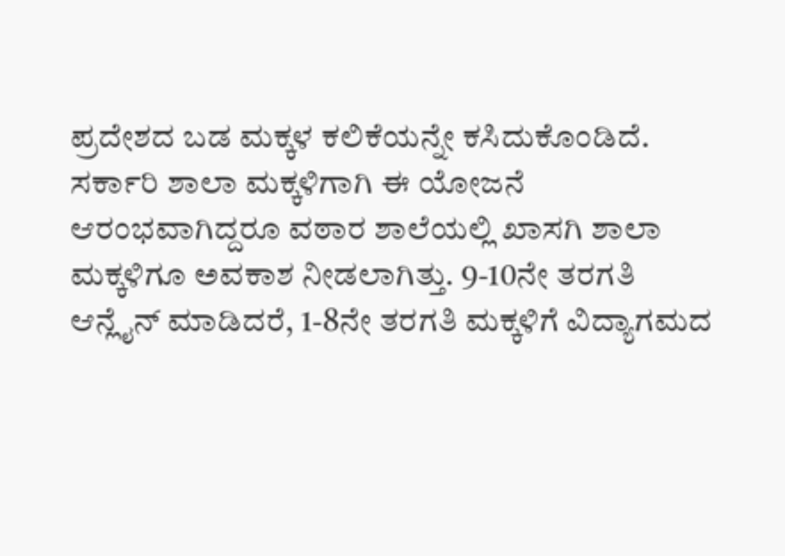ಪ್ರದೇಶದ ಬಡ ಮಕ್ಕಳ ಕಲಿಕೆಯನ್ನೇ ಕಸಿದುಕೊಂಡಿದೆ.
ಸರ್ಕಾರಿ ಶಾಲಾ ಮಕ್ಕಳಿಗಾಗಿ ಈ ಯೋಜನೆ ಆರಂಭವಾಗಿದ್ದರೂ ವಠಾರ ಶಾಲೆಯಲ್ಲಿ ಖಾಸಗಿ ಶಾಲಾ ಮಕ್ಕಳಿಗೂ ಅವಕಾಶ ನೀಡಲಾಗಿತ್ತು. 9-10ನೇ ತರಗತಿ ಆನ್ಲೈನ್ ಮಾಡಿದರೆ, 1-8ನೇ ತರಗತಿ ಮಕ್ಕಳಿಗೆ ವಿದ್ಯಾಗಮದ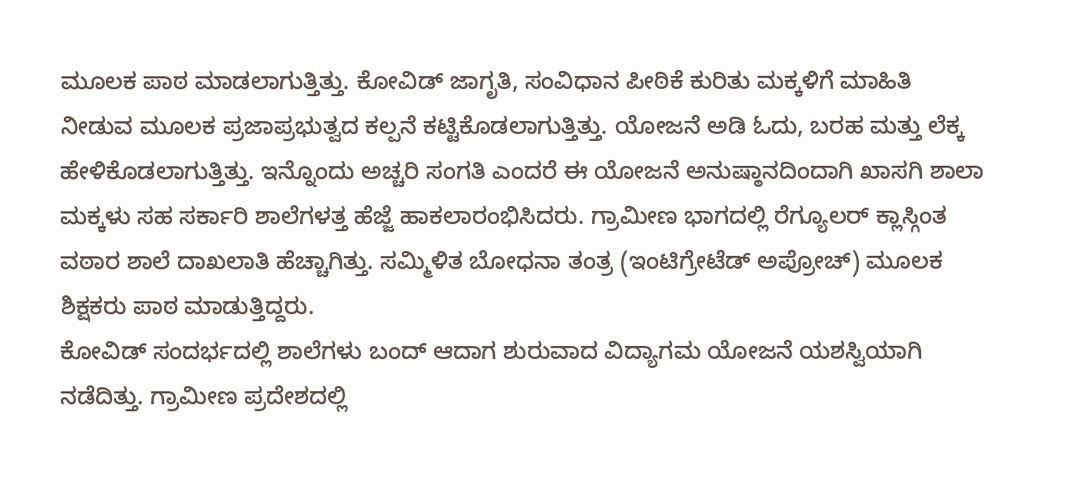ಮೂಲಕ ಪಾಠ ಮಾಡಲಾಗುತ್ತಿತ್ತು. ಕೋವಿಡ್ ಜಾಗೃತಿ, ಸಂವಿಧಾನ ಪೀಠಿಕೆ ಕುರಿತು ಮಕ್ಕಳಿಗೆ ಮಾಹಿತಿ ನೀಡುವ ಮೂಲಕ ಪ್ರಜಾಪ್ರಭುತ್ವದ ಕಲ್ಪನೆ ಕಟ್ಟಿಕೊಡಲಾಗುತ್ತಿತ್ತು. ಯೋಜನೆ ಅಡಿ ಓದು, ಬರಹ ಮತ್ತು ಲೆಕ್ಕ ಹೇಳಿಕೊಡಲಾಗುತ್ತಿತ್ತು. ಇನ್ನೊಂದು ಅಚ್ಚರಿ ಸಂಗತಿ ಎಂದರೆ ಈ ಯೋಜನೆ ಅನುಷ್ಠಾನದಿಂದಾಗಿ ಖಾಸಗಿ ಶಾಲಾ ಮಕ್ಕಳು ಸಹ ಸರ್ಕಾರಿ ಶಾಲೆಗಳತ್ತ ಹೆಜ್ಜೆ ಹಾಕಲಾರಂಭಿಸಿದರು. ಗ್ರಾಮೀಣ ಭಾಗದಲ್ಲಿ ರೆಗ್ಯೂಲರ್ ಕ್ಲಾಸ್ಗಿಂತ ವಠಾರ ಶಾಲೆ ದಾಖಲಾತಿ ಹೆಚ್ಚಾಗಿತ್ತು. ಸಮ್ಮಿಳಿತ ಬೋಧನಾ ತಂತ್ರ (ಇಂಟಿಗ್ರೇಟೆಡ್ ಅಪ್ರೋಚ್) ಮೂಲಕ ಶಿಕ್ಷಕರು ಪಾಠ ಮಾಡುತ್ತಿದ್ದರು.
ಕೋವಿಡ್ ಸಂದರ್ಭದಲ್ಲಿ ಶಾಲೆಗಳು ಬಂದ್ ಆದಾಗ ಶುರುವಾದ ವಿದ್ಯಾಗಮ ಯೋಜನೆ ಯಶಸ್ವಿಯಾಗಿ ನಡೆದಿತ್ತು. ಗ್ರಾಮೀಣ ಪ್ರದೇಶದಲ್ಲಿ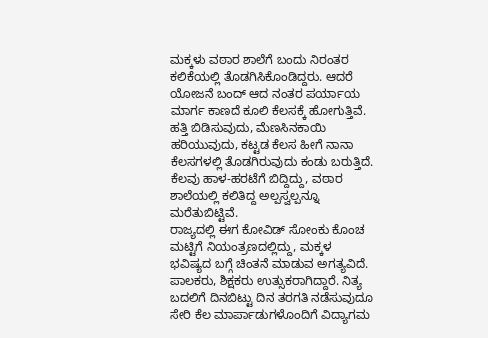ಮಕ್ಕಳು ವಠಾರ ಶಾಲೆಗೆ ಬಂದು ನಿರಂತರ ಕಲಿಕೆಯಲ್ಲಿ ತೊಡಗಿಸಿಕೊಂಡಿದ್ದರು. ಆದರೆ ಯೋಜನೆ ಬಂದ್ ಆದ ನಂತರ ಪರ್ಯಾಯ ಮಾರ್ಗ ಕಾಣದೆ ಕೂಲಿ ಕೆಲಸಕ್ಕೆ ಹೋಗುತ್ತಿವೆ. ಹತ್ತಿ ಬಿಡಿಸುವುದು, ಮೆಣಸಿನಕಾಯಿ ಹರಿಯುವುದು, ಕಟ್ಟಡ ಕೆಲಸ ಹೀಗೆ ನಾನಾ ಕೆಲಸಗಳಲ್ಲಿ ತೊಡಗಿರುವುದು ಕಂಡು ಬರುತ್ತಿದೆ. ಕೆಲವು ಹಾಳ-ಹರಟೆಗೆ ಬಿದ್ದಿದ್ದು, ವಠಾರ ಶಾಲೆಯಲ್ಲಿ ಕಲಿತಿದ್ದ ಅಲ್ಪಸ್ವಲ್ಪನ್ನೂ ಮರೆತುಬಿಟ್ಟಿವೆ.
ರಾಜ್ಯದಲ್ಲಿ ಈಗ ಕೋವಿಡ್ ಸೋಂಕು ಕೊಂಚ ಮಟ್ಟಿಗೆ ನಿಯಂತ್ರಣದಲ್ಲಿದ್ದು, ಮಕ್ಕಳ ಭವಿಷ್ಯದ ಬಗ್ಗೆ ಚಿಂತನೆ ಮಾಡುವ ಅಗತ್ಯವಿದೆ. ಪಾಲಕರು, ಶಿಕ್ಷಕರು ಉತ್ಸುಕರಾಗಿದ್ದಾರೆ. ನಿತ್ಯ ಬದಲಿಗೆ ದಿನಬಿಟ್ಟು ದಿನ ತರಗತಿ ನಡೆಸುವುದೂ ಸೇರಿ ಕೆಲ ಮಾರ್ಪಾಡುಗಳೊಂದಿಗೆ ವಿದ್ಯಾಗಮ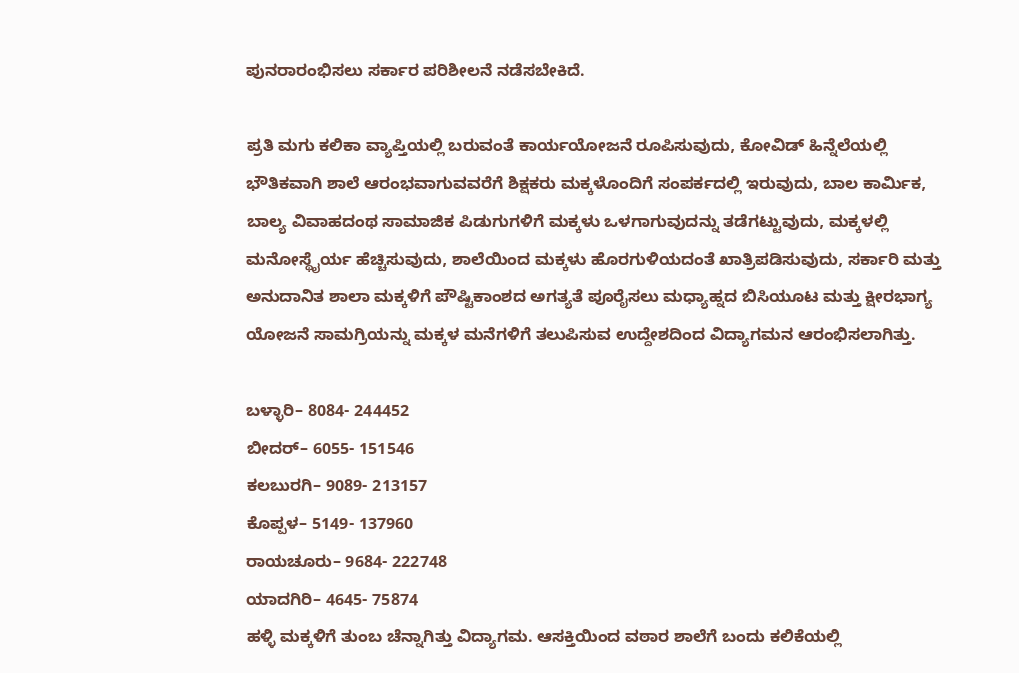ಪುನರಾರಂಭಿಸಲು ಸರ್ಕಾರ ಪರಿಶೀಲನೆ ನಡೆಸಬೇಕಿದೆ.

ಪ್ರತಿ ಮಗು ಕಲಿಕಾ ವ್ಯಾಪ್ತಿಯಲ್ಲಿ ಬರುವಂತೆ ಕಾರ್ಯಯೋಜನೆ ರೂಪಿಸುವುದು, ಕೋವಿಡ್ ಹಿನ್ನೆಲೆಯಲ್ಲಿ ಭೌತಿಕವಾಗಿ ಶಾಲೆ ಆರಂಭವಾಗುವವರೆಗೆ ಶಿಕ್ಷಕರು ಮಕ್ಕಳೊಂದಿಗೆ ಸಂಪರ್ಕದಲ್ಲಿ ಇರುವುದು, ಬಾಲ ಕಾರ್ವಿುಕ, ಬಾಲ್ಯ ವಿವಾಹದಂಥ ಸಾಮಾಜಿಕ ಪಿಡುಗುಗಳಿಗೆ ಮಕ್ಕಳು ಒಳಗಾಗುವುದನ್ನು ತಡೆಗಟ್ಟುವುದು, ಮಕ್ಕಳಲ್ಲಿ ಮನೋಸ್ಥೈರ್ಯ ಹೆಚ್ಚಿಸುವುದು, ಶಾಲೆಯಿಂದ ಮಕ್ಕಳು ಹೊರಗುಳಿಯದಂತೆ ಖಾತ್ರಿಪಡಿಸುವುದು, ಸರ್ಕಾರಿ ಮತ್ತು ಅನುದಾನಿತ ಶಾಲಾ ಮಕ್ಕಳಿಗೆ ಪೌಷ್ಟಿಕಾಂಶದ ಅಗತ್ಯತೆ ಪೂರೈಸಲು ಮಧ್ಯಾಹ್ನದ ಬಿಸಿಯೂಟ ಮತ್ತು ಕ್ಷೀರಭಾಗ್ಯ ಯೋಜನೆ ಸಾಮಗ್ರಿಯನ್ನು ಮಕ್ಕಳ ಮನೆಗಳಿಗೆ ತಲುಪಿಸುವ ಉದ್ದೇಶದಿಂದ ವಿದ್ಯಾಗಮನ ಆರಂಭಿಸಲಾಗಿತ್ತು.

ಬಳ್ಳಾರಿ– 8084- 244452
ಬೀದರ್– 6055- 151546
ಕಲಬುರಗಿ– 9089- 213157
ಕೊಪ್ಪಳ– 5149- 137960
ರಾಯಚೂರು– 9684- 222748
ಯಾದಗಿರಿ– 4645- 75874
ಹಳ್ಳಿ ಮಕ್ಕಳಿಗೆ ತುಂಬ ಚೆನ್ನಾಗಿತ್ತು ವಿದ್ಯಾಗಮ. ಆಸಕ್ತಿಯಿಂದ ವಠಾರ ಶಾಲೆಗೆ ಬಂದು ಕಲಿಕೆಯಲ್ಲಿ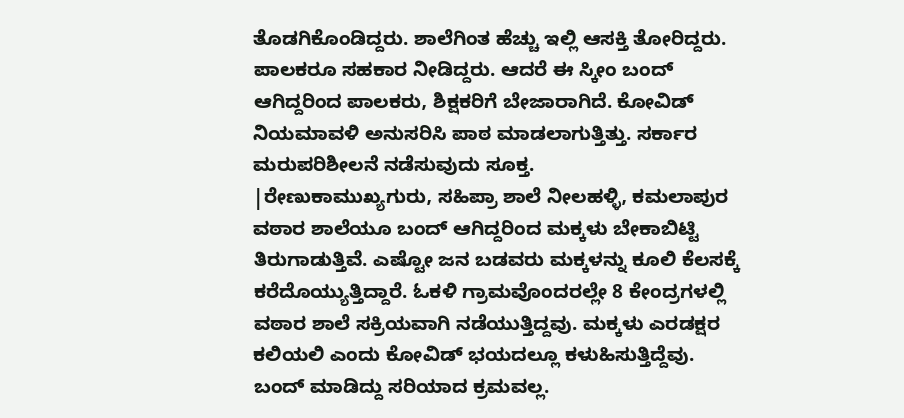ತೊಡಗಿಕೊಂಡಿದ್ದರು. ಶಾಲೆಗಿಂತ ಹೆಚ್ಚು ಇಲ್ಲಿ ಆಸಕ್ತಿ ತೋರಿದ್ದರು. ಪಾಲಕರೂ ಸಹಕಾರ ನೀಡಿದ್ದರು. ಆದರೆ ಈ ಸ್ಕೀಂ ಬಂದ್ ಆಗಿದ್ದರಿಂದ ಪಾಲಕರು, ಶಿಕ್ಷಕರಿಗೆ ಬೇಜಾರಾಗಿದೆ. ಕೋವಿಡ್ ನಿಯಮಾವಳಿ ಅನುಸರಿಸಿ ಪಾಠ ಮಾಡಲಾಗುತ್ತಿತ್ತು. ಸರ್ಕಾರ ಮರುಪರಿಶೀಲನೆ ನಡೆಸುವುದು ಸೂಕ್ತ.
|ರೇಣುಕಾಮುಖ್ಯಗುರು, ಸಹಿಪ್ರಾ ಶಾಲೆ ನೀಲಹಳ್ಳಿ, ಕಮಲಾಪುರ
ವಠಾರ ಶಾಲೆಯೂ ಬಂದ್ ಆಗಿದ್ದರಿಂದ ಮಕ್ಕಳು ಬೇಕಾಬಿಟ್ಟಿ ತಿರುಗಾಡುತ್ತಿವೆ. ಎಷ್ಟೋ ಜನ ಬಡವರು ಮಕ್ಕಳನ್ನು ಕೂಲಿ ಕೆಲಸಕ್ಕೆ ಕರೆದೊಯ್ಯುತ್ತಿದ್ದಾರೆ. ಓಕಳಿ ಗ್ರಾಮವೊಂದರಲ್ಲೇ 8 ಕೇಂದ್ರಗಳಲ್ಲಿ ವಠಾರ ಶಾಲೆ ಸಕ್ರಿಯವಾಗಿ ನಡೆಯುತ್ತಿದ್ದವು. ಮಕ್ಕಳು ಎರಡಕ್ಷರ ಕಲಿಯಲಿ ಎಂದು ಕೋವಿಡ್ ಭಯದಲ್ಲೂ ಕಳುಹಿಸುತ್ತಿದ್ದೆವು. ಬಂದ್ ಮಾಡಿದ್ದು ಸರಿಯಾದ ಕ್ರಮವಲ್ಲ.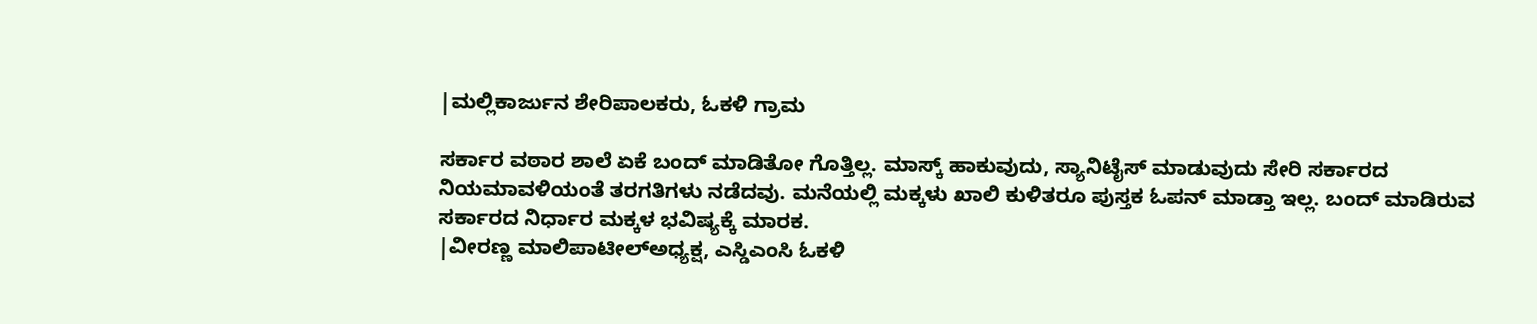|ಮಲ್ಲಿಕಾರ್ಜುನ ಶೇರಿಪಾಲಕರು, ಓಕಳಿ ಗ್ರಾಮ

ಸರ್ಕಾರ ವಠಾರ ಶಾಲೆ ಏಕೆ ಬಂದ್ ಮಾಡಿತೋ ಗೊತ್ತಿಲ್ಲ. ಮಾಸ್ಕ್ ಹಾಕುವುದು, ಸ್ಯಾನಿಟೈಸ್ ಮಾಡುವುದು ಸೇರಿ ಸರ್ಕಾರದ ನಿಯಮಾವಳಿಯಂತೆ ತರಗತಿಗಳು ನಡೆದವು. ಮನೆಯಲ್ಲಿ ಮಕ್ಕಳು ಖಾಲಿ ಕುಳಿತರೂ ಪುಸ್ತಕ ಓಪನ್ ಮಾಡ್ತಾ ಇಲ್ಲ. ಬಂದ್ ಮಾಡಿರುವ ಸರ್ಕಾರದ ನಿರ್ಧಾರ ಮಕ್ಕಳ ಭವಿಷ್ಯಕ್ಕೆ ಮಾರಕ.
|ವೀರಣ್ಣ ಮಾಲಿಪಾಟೀಲ್ಅಧ್ಯಕ್ಷ, ಎಸ್ಡಿಎಂಸಿ ಓಕಳಿ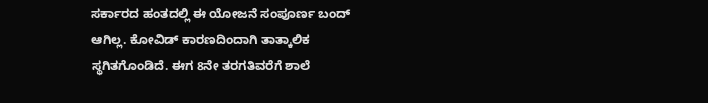ಸರ್ಕಾರದ ಹಂತದಲ್ಲಿ ಈ ಯೋಜನೆ ಸಂಪೂರ್ಣ ಬಂದ್ ಆಗಿಲ್ಲ. ಕೋವಿಡ್ ಕಾರಣದಿಂದಾಗಿ ತಾತ್ಕಾಲಿಕ ಸ್ಥಗಿತಗೊಂಡಿದೆ. ಈಗ 8ನೇ ತರಗತಿವರೆಗೆ ಶಾಲೆ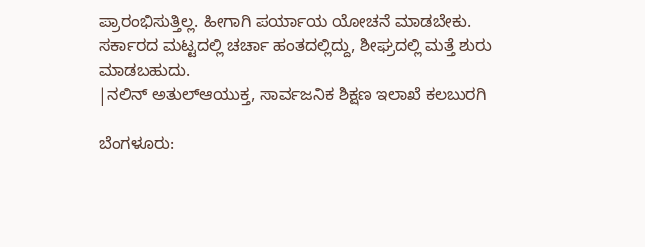ಪ್ರಾರಂಭಿಸುತ್ತಿಲ್ಲ. ಹೀಗಾಗಿ ಪರ್ಯಾಯ ಯೋಚನೆ ಮಾಡಬೇಕು. ಸರ್ಕಾರದ ಮಟ್ಟದಲ್ಲಿ ಚರ್ಚಾ ಹಂತದಲ್ಲಿದ್ದು, ಶೀಘ್ರದಲ್ಲಿ ಮತ್ತೆ ಶುರು ಮಾಡಬಹುದು.
|ನಲಿನ್ ಅತುಲ್ಆಯುಕ್ತ, ಸಾರ್ವಜನಿಕ ಶಿಕ್ಷಣ ಇಲಾಖೆ ಕಲಬುರಗಿ

ಬೆಂಗಳೂರು: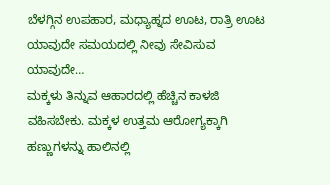ಬೆಳಗ್ಗಿನ ಉಪಹಾರ, ಮಧ್ಯಾಹ್ನದ ಊಟ, ರಾತ್ರಿ ಊಟ ಯಾವುದೇ ಸಮಯದಲ್ಲಿ ನೀವು ಸೇವಿಸುವ ಯಾವುದೇ…
ಮಕ್ಕಳು ತಿನ್ನುವ ಆಹಾರದಲ್ಲಿ ಹೆಚ್ಚಿನ ಕಾಳಜಿ ವಹಿಸಬೇಕು. ಮಕ್ಕಳ ಉತ್ತಮ ಆರೋಗ್ಯಕ್ಕಾಗಿ ಹಣ್ಣುಗಳನ್ನು ಹಾಲಿನಲ್ಲಿ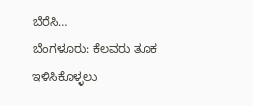ಬೆರೆಸಿ…
ಬೆಂಗಳೂರು: ಕೆಲವರು ತೂಕ ಇಳಿಸಿಕೊಳ್ಳಲು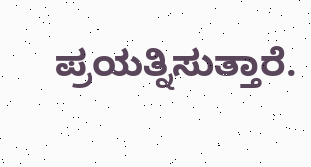ಪ್ರಯತ್ನಿಸುತ್ತಾರೆ.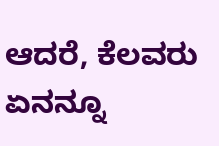ಆದರೆ, ಕೆಲವರು ಏನನ್ನೂ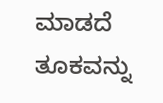ಮಾಡದೆ ತೂಕವನ್ನು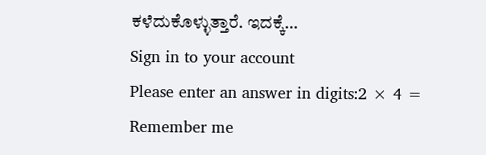ಕಳೆದುಕೊಳ್ಳುತ್ತಾರೆ. ಇದಕ್ಕೆ…
Sign in to your account
Please enter an answer in digits:2 × 4 =
Remember me